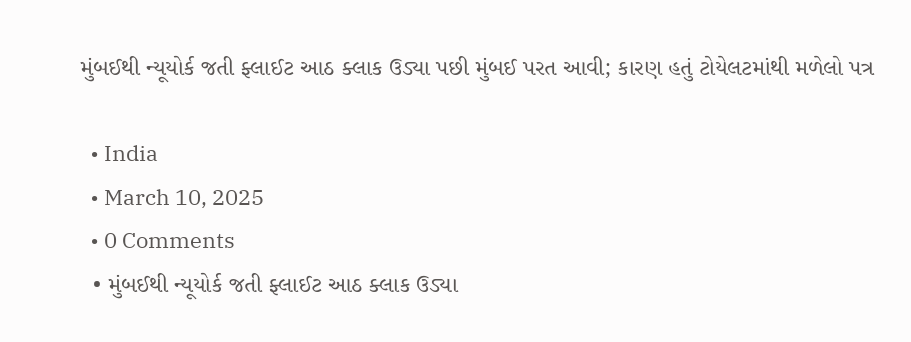મુંબઈથી ન્યૂયોર્ક જતી ફ્લાઈટ આઠ ક્લાક ઉડ્યા પછી મુંબઈ પરત આવી; કારણ હતું ટોયેલટમાંથી મળેલો પત્ર

  • India
  • March 10, 2025
  • 0 Comments
  • મુંબઈથી ન્યૂયોર્ક જતી ફ્લાઈટ આઠ ક્લાક ઉડ્યા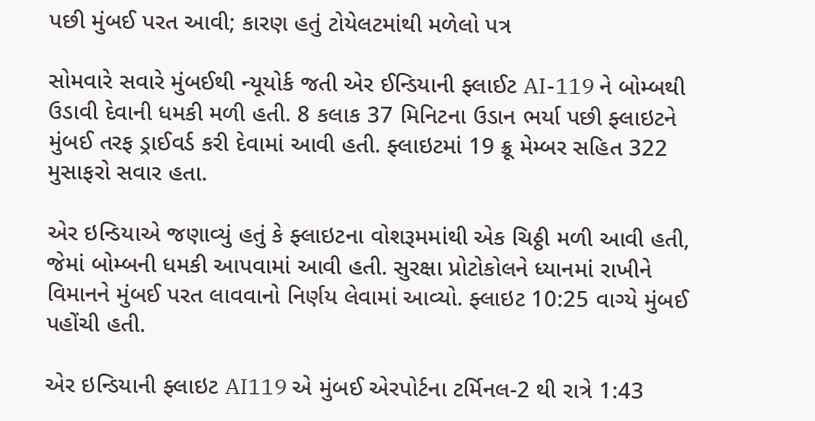પછી મુંબઈ પરત આવી; કારણ હતું ટોયેલટમાંથી મળેલો પત્ર

સોમવારે સવારે મુંબઈથી ન્યૂયોર્ક જતી એર ઈન્ડિયાની ફ્લાઈટ AI-119 ને બોમ્બથી ઉડાવી દેવાની ધમકી મળી હતી. 8 કલાક 37 મિનિટના ઉડાન ભર્યા પછી ફ્લાઇટને મુંબઈ તરફ ડ્રાઈવર્ડ કરી દેવામાં આવી હતી. ફ્લાઇટમાં 19 ક્રૂ મેમ્બર સહિત 322 મુસાફરો સવાર હતા.

એર ઇન્ડિયાએ જણાવ્યું હતું કે ફ્લાઇટના વોશરૂમમાંથી એક ચિઠ્ઠી મળી આવી હતી, જેમાં બોમ્બની ધમકી આપવામાં આવી હતી. સુરક્ષા પ્રોટોકોલને ધ્યાનમાં રાખીને વિમાનને મુંબઈ પરત લાવવાનો નિર્ણય લેવામાં આવ્યો. ફ્લાઇટ 10:25 વાગ્યે મુંબઈ પહોંચી હતી.

એર ઇન્ડિયાની ફ્લાઇટ AI119 એ મુંબઈ એરપોર્ટના ટર્મિનલ-2 થી રાત્રે 1:43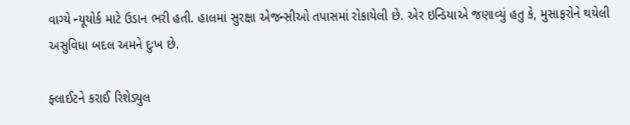વાગ્યે ન્યૂયોર્ક માટે ઉડાન ભરી હતી. હાલમાં સુરક્ષા એજન્સીઓ તપાસમાં રોકાયેલી છે. એર ઇન્ડિયાએ જણાવ્યું હતુ કે, મુસાફરોને થયેલી અસુવિધા બદલ અમને દુઃખ છે.

ફ્લાઈટને કરાઈ રિશેડ્યુલ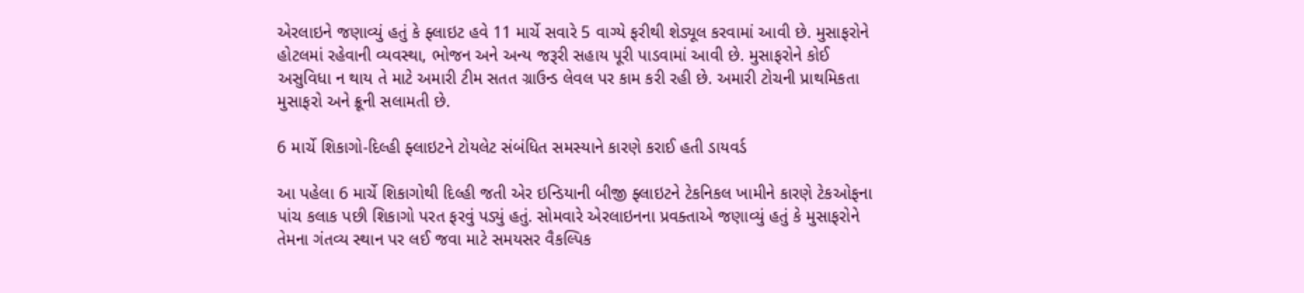એરલાઇને જણાવ્યું હતું કે ફ્લાઇટ હવે 11 માર્ચે સવારે 5 વાગ્યે ફરીથી શેડ્યૂલ કરવામાં આવી છે. મુસાફરોને હોટલમાં રહેવાની વ્યવસ્થા, ભોજન અને અન્ય જરૂરી સહાય પૂરી પાડવામાં આવી છે. મુસાફરોને કોઈ અસુવિધા ન થાય તે માટે અમારી ટીમ સતત ગ્રાઉન્ડ લેવલ પર કામ કરી રહી છે. અમારી ટોચની પ્રાથમિકતા મુસાફરો અને ક્રૂની સલામતી છે.

6 માર્ચે શિકાગો-દિલ્હી ફ્લાઇટને ટોયલેટ સંબંધિત સમસ્યાને કારણે કરાઈ હતી ડાયવર્ડ

આ પહેલા 6 માર્ચે શિકાગોથી દિલ્હી જતી એર ઇન્ડિયાની બીજી ફ્લાઇટને ટેકનિકલ ખામીને કારણે ટેકઓફના પાંચ કલાક પછી શિકાગો પરત ફરવું પડ્યું હતું. સોમવારે એરલાઇનના પ્રવક્તાએ જણાવ્યું હતું કે મુસાફરોને તેમના ગંતવ્ય સ્થાન પર લઈ જવા માટે સમયસર વૈકલ્પિક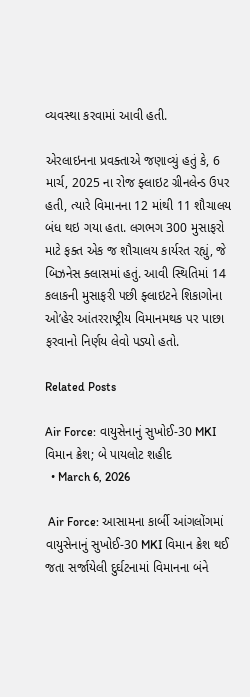વ્યવસ્થા કરવામાં આવી હતી.

એરલાઇનના પ્રવક્તાએ જણાવ્યું હતું કે, 6 માર્ચ, 2025 ના રોજ ફ્લાઇટ ગ્રીનલેન્ડ ઉપર હતી, ત્યારે વિમાનના 12 માંથી 11 શૌચાલય બંધ થઇ ગયા હતા. લગભગ 300 મુસાફરો માટે ફક્ત એક જ શૌચાલય કાર્યરત રહ્યું, જે બિઝનેસ ક્લાસમાં હતું. આવી સ્થિતિમાં 14 કલાકની મુસાફરી પછી ફ્લાઇટને શિકાગોના ઓ’હેર આંતરરાષ્ટ્રીય વિમાનમથક પર પાછા ફરવાનો નિર્ણય લેવો પડ્યો હતો.

Related Posts

Air Force: વાયુસેનાનું સુખોઈ-30 MKI વિમાન ક્રેશ; બે પાયલોટ શહીદ
  • March 6, 2026

 Air Force: આસામના કાર્બી આંગલોંગમાં વાયુસેનાનું સુખોઈ-30 MKI વિમાન ક્રેશ થઈ જતા સર્જાયેલી દુર્ઘટનામાં વિમાનના બંને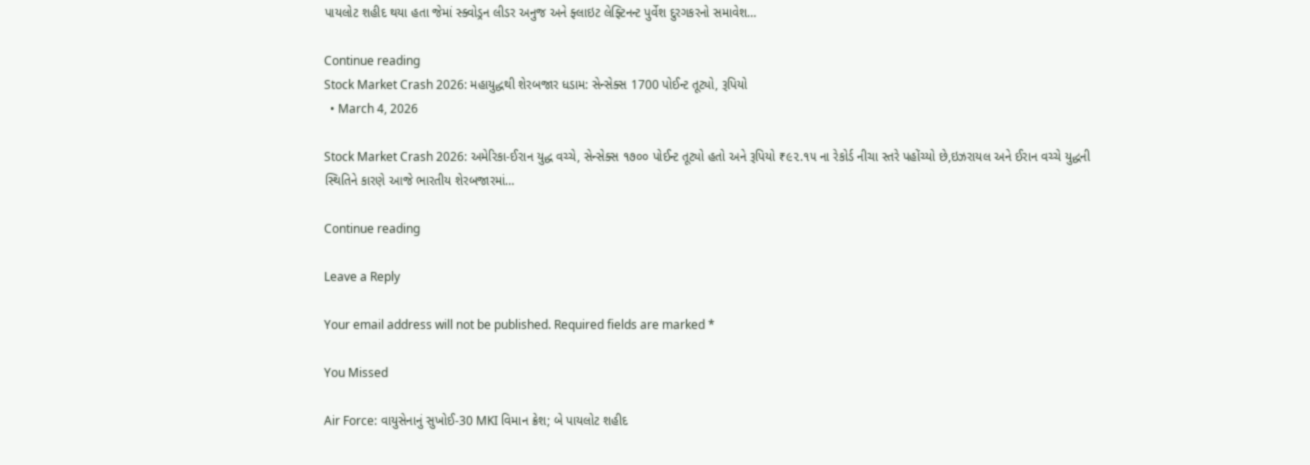પાયલોટ શહીદ થયા હતા જેમાં સ્ક્વોડ્રન લીડર અનુજ અને ફ્લાઇટ લેફ્ટિનન્ટ પુર્વેશ દુરગકરનો સમાવેશ…

Continue reading
Stock Market Crash 2026: મહાયુદ્ધથી શેરબજાર ધડામ: સેન્સેક્સ 1700 પોઈન્ટ તૂટ્યો, રૂપિયો
  • March 4, 2026

Stock Market Crash 2026: અમેરિકા-ઈરાન યુદ્ધ વચ્ચે, સેન્સેક્સ ૧૭૦૦ પોઈન્ટ તૂટ્યો હતો અને રૂપિયો ₹૯૨.૧૫ ના રેકોર્ડ નીચા સ્તરે પહોંચ્યો છે,ઇઝરાયલ અને ઈરાન વચ્ચે યુદ્ધની સ્થિતિને કારણે આજે ભારતીય શેરબજારમાં…

Continue reading

Leave a Reply

Your email address will not be published. Required fields are marked *

You Missed

Air Force: વાયુસેનાનું સુખોઈ-30 MKI વિમાન ક્રેશ; બે પાયલોટ શહીદ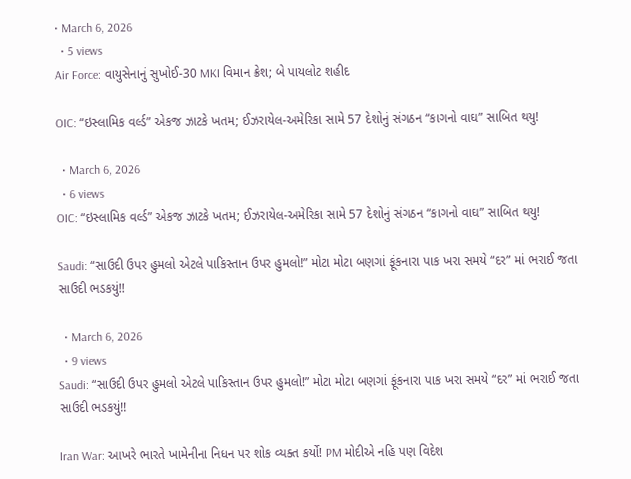• March 6, 2026
  • 5 views
Air Force: વાયુસેનાનું સુખોઈ-30 MKI વિમાન ક્રેશ; બે પાયલોટ શહીદ

OIC: “ઇસ્લામિક વર્લ્ડ” એકજ ઝાટકે ખતમ; ઈઝરાયેલ-અમેરિકા સામે 57 દેશોનું સંગઠન “કાગનો વાઘ” સાબિત થયુ!

  • March 6, 2026
  • 6 views
OIC: “ઇસ્લામિક વર્લ્ડ” એકજ ઝાટકે ખતમ; ઈઝરાયેલ-અમેરિકા સામે 57 દેશોનું સંગઠન “કાગનો વાઘ” સાબિત થયુ!

Saudi: “સાઉદી ઉપર હુમલો એટલે પાકિસ્તાન ઉપર હુમલો!” મોટા મોટા બણગાં ફૂંકનારા પાક ખરા સમયે “દર” માં ભરાઈ જતા સાઉદી ભડકયું!!

  • March 6, 2026
  • 9 views
Saudi: “સાઉદી ઉપર હુમલો એટલે પાકિસ્તાન ઉપર હુમલો!” મોટા મોટા બણગાં ફૂંકનારા પાક ખરા સમયે “દર” માં ભરાઈ જતા સાઉદી ભડકયું!!

Iran War: આખરે ભારતે ખામેનીના નિધન પર શોક વ્યક્ત કર્યો! PM મોદીએ નહિ પણ વિદેશ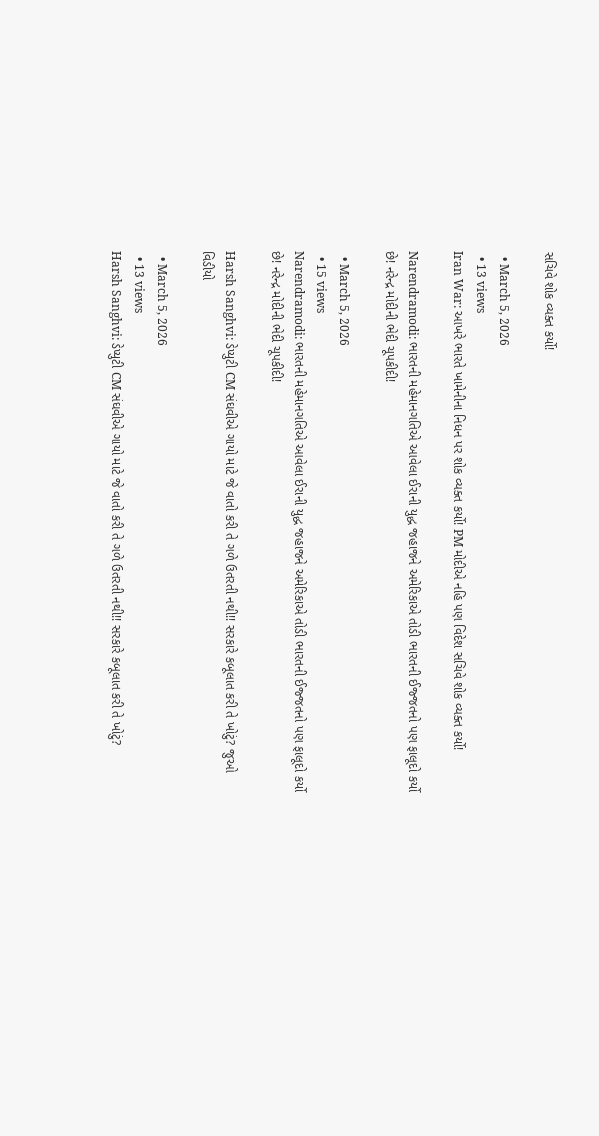સચિવે શોક વ્યક્ત કર્યો!

  • March 5, 2026
  • 13 views
Iran War: આખરે ભારતે ખામેનીના નિધન પર શોક વ્યક્ત કર્યો! PM મોદીએ નહિ પણ વિદેશ સચિવે શોક વ્યક્ત કર્યો!

Narendramodi: ભારતની મહેમાનગતિએ આવેલા ઈરાની યુદ્ધ જહાજને અમેરિકાએ તોડી ભારતની ઈજ્જતનો પણ ફાલૂદો કર્યો છે! નરેન્દ્ર મોદીની ભેદી ચૂપકીદી!

  • March 5, 2026
  • 15 views
Narendramodi: ભારતની મહેમાનગતિએ આવેલા ઈરાની યુદ્ધ જહાજને અમેરિકાએ તોડી ભારતની ઈજ્જતનો પણ ફાલૂદો કર્યો છે! નરેન્દ્ર મોદીની ભેદી ચૂપકીદી!

Harsh Sanghvi: ડેપ્યુટી CM સંઘવીએ ગાયો માટે જે વાતો કરી તે ગળે ઉતરતી નથી!! સરકારે કબૂલાત કરી તે ખોટું? જુઓ વિડીયો

  • March 5, 2026
  • 13 views
Harsh Sanghvi: ડેપ્યુટી CM સંઘવીએ ગાયો માટે જે વાતો કરી તે ગળે ઉતરતી નથી!! સરકારે કબૂલાત કરી તે ખોટું?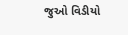જુઓ વિડીયો